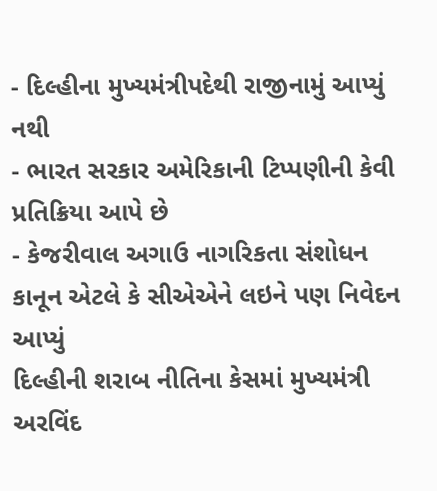- દિલ્હીના મુખ્યમંત્રીપદેથી રાજીનામું આપ્યું નથી
- ભારત સરકાર અમેરિકાની ટિપ્પણીની કેવી પ્રતિક્રિયા આપે છે
- કેજરીવાલ અગાઉ નાગરિકતા સંશોધન કાનૂન એટલે કે સીએએને લઇને પણ નિવેદન આપ્યું
દિલ્હીની શરાબ નીતિના કેસમાં મુખ્યમંત્રી અરવિંદ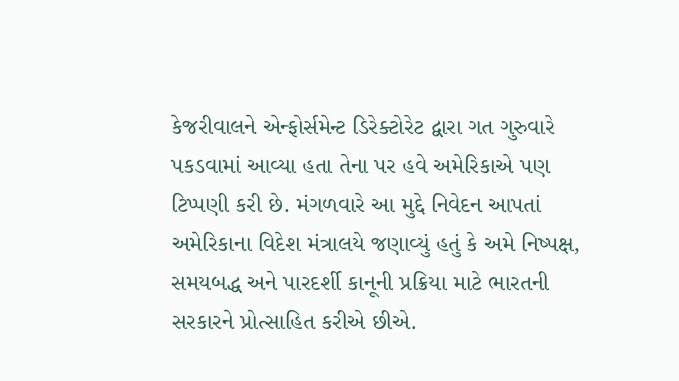કેજરીવાલને એન્ફોર્સમેન્ટ ડિરેક્ટોરેટ દ્વારા ગત ગુરુવારે પકડવામાં આવ્યા હતા તેના પર હવે અમેરિકાએ પણ ટિપ્પણી કરી છે. મંગળવારે આ મુદ્દે નિવેદન આપતાં અમેરિકાના વિદેશ મંત્રાલયે જણાવ્યું હતું કે અમે નિષ્પક્ષ, સમયબદ્ધ અને પારદર્શી કાનૂની પ્રક્રિયા માટે ભારતની સરકારને પ્રોત્સાહિત કરીએ છીએ.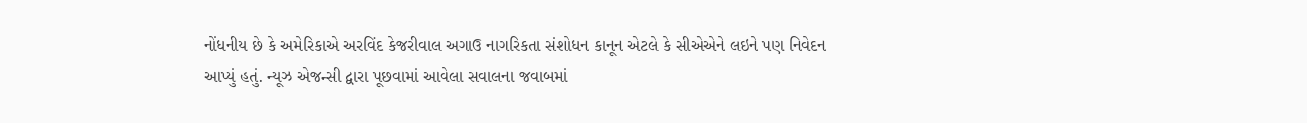નોંધનીય છે કે અમેરિકાએ અરવિંદ કેજરીવાલ અગાઉ નાગરિકતા સંશોધન કાનૂન એટલે કે સીએએને લઇને પણ નિવેદન આપ્યું હતું. ન્યૂઝ એજન્સી દ્વારા પૂછવામાં આવેલા સવાલના જવાબમાં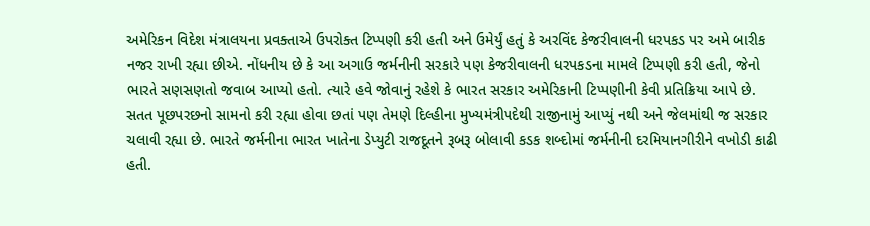અમેરિકન વિદેશ મંત્રાલયના પ્રવક્તાએ ઉપરોક્ત ટિપ્પણી કરી હતી અને ઉમેર્યું હતું કે અરવિંદ કેજરીવાલની ધરપકડ પર અમે બારીક નજર રાખી રહ્યા છીએ. નોંધનીય છે કે આ અગાઉ જર્મનીની સરકારે પણ કેજરીવાલની ધરપકડના મામલે ટિપ્પણી કરી હતી, જેનો ભારતે સણસણતો જવાબ આપ્યો હતો. ત્યારે હવે જોવાનું રહેશે કે ભારત સરકાર અમેરિકાની ટિપ્પણીની કેવી પ્રતિક્રિયા આપે છે.
સતત પૂછપરછનો સામનો કરી રહ્યા હોવા છતાં પણ તેમણે દિલ્હીના મુખ્યમંત્રીપદેથી રાજીનામું આપ્યું નથી અને જેલમાંથી જ સરકાર ચલાવી રહ્યા છે. ભારતે જર્મનીના ભારત ખાતેના ડેપ્યુટી રાજદૂતને રૂબરૂ બોલાવી કડક શબ્દોમાં જર્મનીની દરમિયાનગીરીને વખોડી કાઢી હતી.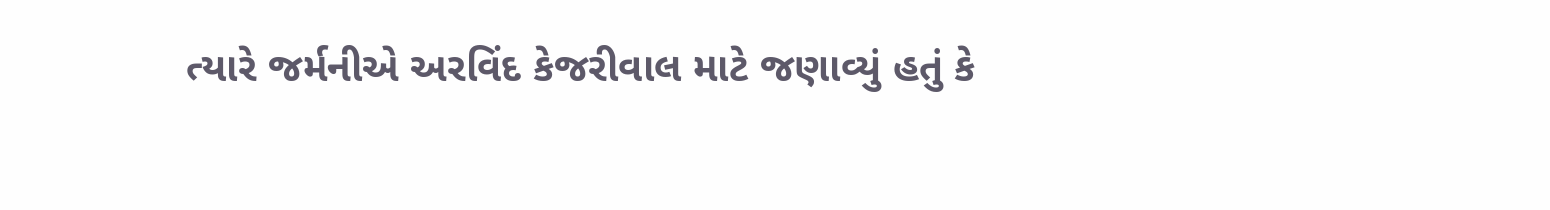ત્યારે જર્મનીએ અરવિંદ કેજરીવાલ માટે જણાવ્યું હતું કે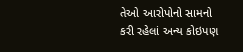તેઓ આરોપોનો સામનો કરી રહેલાં અન્ય કોઇપણ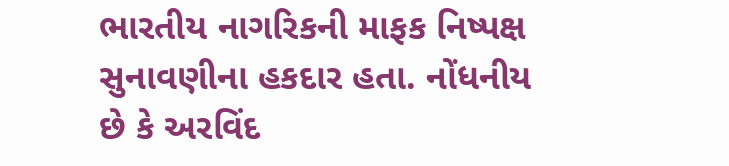ભારતીય નાગરિકની માફક નિષ્પક્ષ સુનાવણીના હકદાર હતા. નોંધનીય છે કે અરવિંદ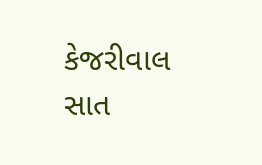કેજરીવાલ સાત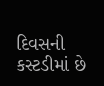દિવસની કસ્ટડીમાં છે